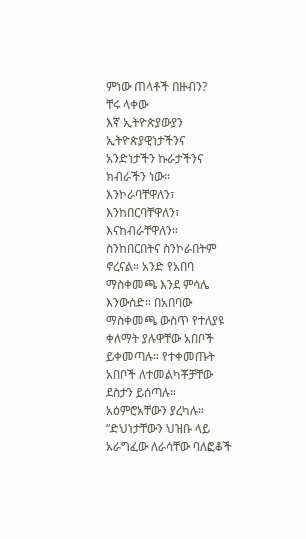ምነው ጠላቶች በዙብን?
ቸሩ ላቀው
እኛ ኢትዮጵያውያን ኢትዮጵያዊነታችንና አንድነታችን ኩራታችንና ክብራችን ነው። እንኮራባቸዋለን፣ እንከበርባቸዋለን፣ እናከብራቸዋለን። ስንከበርበትና ስንኮራበትም ኖረናል። አንድ የአበባ ማስቀመጫ እንደ ምሳሌ እንውሰድ። በአበባው ማስቀመጫ ውስጥ የተለያዩ ቀለማት ያሉዋቸው አበቦች ይቀመጣሉ። የተቀመጡት አበቦች ለተመልካቾቻቸው ደስታን ይሰጣሉ። አዕምሮአቸውን ያረካሉ።
“ድህነታቸውን ህዝቡ ላይ አራግፈው ለራሳቸው ባለፎቆች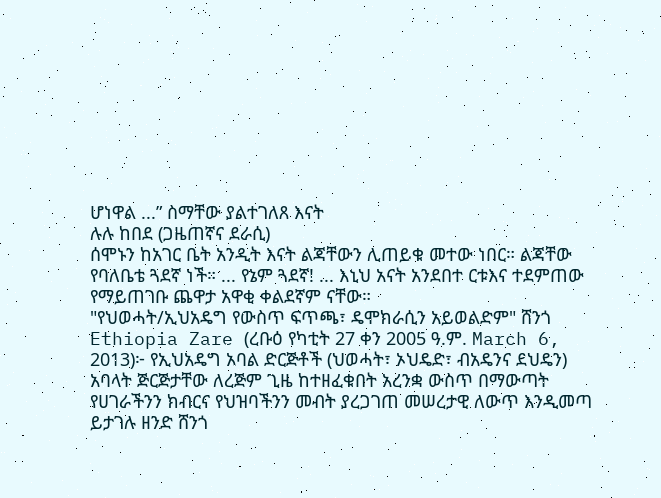ሆነዋል ...” ስማቸው ያልተገለጸ እናት
ሉሉ ከበደ (ጋዜጠኛና ደራሲ)
ሰሞኑን ከአገር ቤት አንዲት እናት ልጃቸውን ሊጠይቁ መተው ነበር። ልጃቸው የባለቤቴ ጓደኛ ነች። ... የኔም ጓደኛ! ... እኒህ አናት አንደበተ ርቱእና ተደምጠው የማይጠገቡ ጨዋታ አዋቂ ቀልደኛም ናቸው።
"የህወሓት/ኢህአዴግ የውስጥ ፍጥጫ፣ ዴሞክራሲን አይወልድም" ሸንጎ
Ethiopia Zare (ረቡዕ የካቲት 27 ቀን 2005 ዓ.ም. March 6, 2013)፦ የኢህአዴግ አባል ድርጅቶች (ህወሓት፣ ኦህዴድ፣ ብአዴንና ደህዴን) አባላት ጅርጅታቸው ለረጅም ጊዜ ከተዘፈቁበት አረንቋ ውስጥ በማውጣት የሀገራችንን ክብርና የህዝባችንን መብት ያረጋገጠ መሠረታዊ ለውጥ እንዲመጣ ይታገሉ ዘንድ ሸንጎ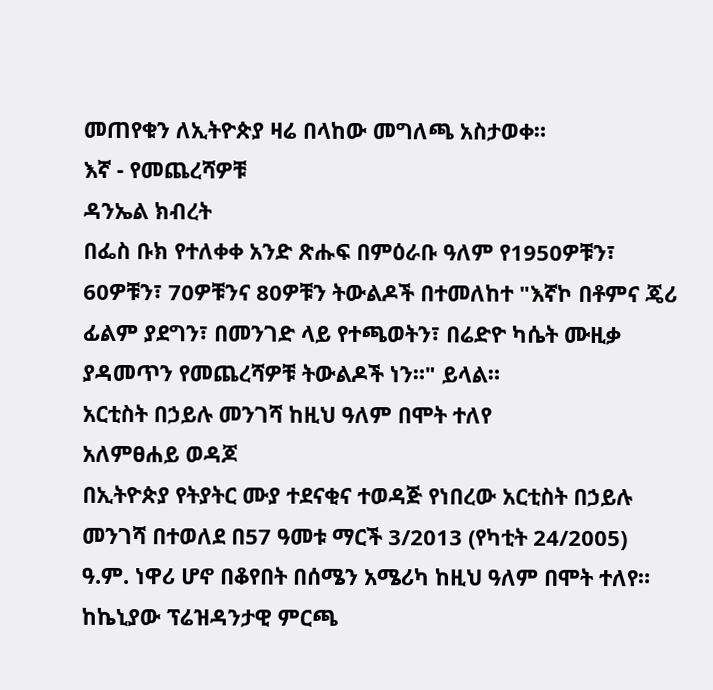መጠየቁን ለኢትዮጵያ ዛሬ በላከው መግለጫ አስታወቀ።
እኛ - የመጨረሻዎቹ
ዳንኤል ክብረት
በፌስ ቡክ የተለቀቀ አንድ ጽሑፍ በምዕራቡ ዓለም የ1950ዎቹን፣ 60ዎቹን፣ 70ዎቹንና 80ዎቹን ትውልዶች በተመለከተ "እኛኮ በቶምና ጄሪ ፊልም ያደግን፣ በመንገድ ላይ የተጫወትን፣ በሬድዮ ካሴት ሙዚቃ ያዳመጥን የመጨረሻዎቹ ትውልዶች ነን።" ይላል።
አርቲስት በኃይሉ መንገሻ ከዚህ ዓለም በሞት ተለየ
አለምፀሐይ ወዳጆ
በኢትዮጵያ የትያትር ሙያ ተደናቂና ተወዳጅ የነበረው አርቲስት በኃይሉ መንገሻ በተወለደ በ57 ዓመቱ ማርች 3/2013 (የካቲት 24/2005) ዓ.ም. ነዋሪ ሆኖ በቆየበት በሰሜን አሜሪካ ከዚህ ዓለም በሞት ተለየ።
ከኬኒያው ፕሬዝዳንታዊ ምርጫ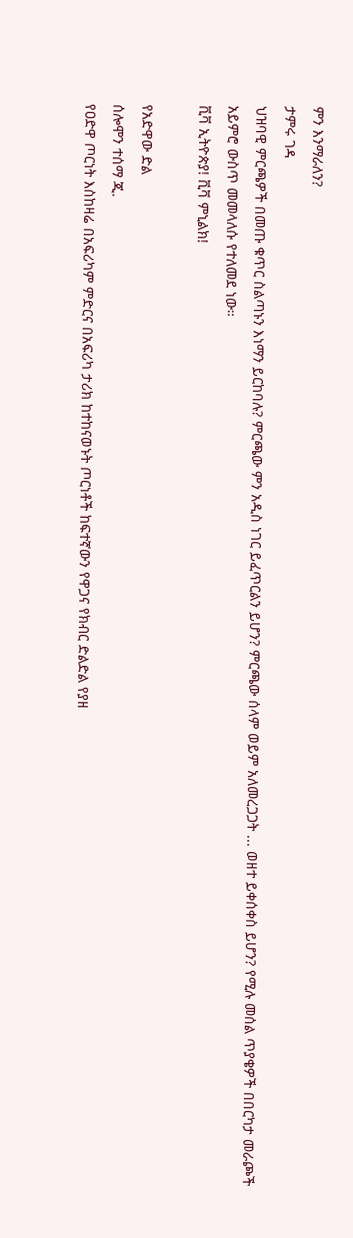ምን እንማራለን?
ታምሩ ገዳ
ህዝባዊ ምርጫዎች በመጡ ቁጥር ስልጣኑን እነማን ይርከባሉ? ምርጫው ምን አዲስ ነገር ይፈጥርልን ይሆን? ምርጫው ሰላም ወይም አለመረጋጋት ... ወዘተ ይቀሰቀስ ይሆን? የሚሉ መሰል ጥያቄዎች በበርካታ መራጮች አይምሮ ውስጥ መመላለሱ የተለመደ ነው።
ቪቫ ኢትዮጵያ! ቪቫ ምኒልክ!

የአድዋው ድል
ሰሎሞን ተሰማ ጂ.
የዐድዋ ጦርነት እስከዛሬ በአፍሪካም ምድርና በአፍሪካ ታሪክ ከተከናወኑት ጦርነቶች ከፍተኛውን የዋጋና የክብር ድልድል የያዘ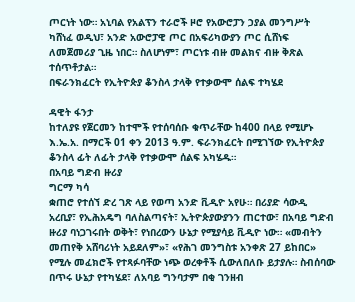ጦርነት ነው። አኒባል የአልፕን ተራሮች ዞሮ የአውሮፓን ኃያል መንግሥት ካሸነፈ ወዲህ፣ አንድ አውሮፓዊ ጦር በአፍሪካውያን ጦር ሲሸነፍ ለመጀመሪያ ጊዜ ነበር። ስለሆነም፣ ጦርነቱ ብዙ መልክና ብዙ ቅጽል ተሰጥቶታል።
በፍራንክፈርት የኢትዮጵያ ቆንስላ ታላቅ የተቃውሞ ሰልፍ ተካሄደ

ዳዊት ፋንታ
ከተለያዩ የጀርመን ከተሞች የተሰባሰቡ ቁጥራቸው ከ400 በላይ የሚሆኑ እ.ኤ.አ. በማርች 01 ቀን 2013 ዓ.ም. ፍራንክፈርት በሚገኘው የኢትዮጵያ ቆንስላ ፊት ለፊት ታላቅ የተቃውሞ ሰልፍ አካሄዱ።
በአባይ ግድብ ዙሪያ
ግርማ ካሳ
ቋጠሮ የተሰኘ ድረ ገጽ ላይ የወጣ አንድ ቪዲዮ አየሁ። በሪያድ ሳውዲ አረቢያ፣ የኢሕአዴግ ባለስልጣናት፣ ኢትዮጵያውያንን ጠርተው፣ በአባይ ግድብ ዙሪያ ባነጋገሩበት ወቅት፣ የነበረውን ሁኔታ የሚያሳይ ቪዲዮ ነው። «መብትን መጠየቅ አሸባሪነት አይደለም»፣ «የሕገ መንግስቱ አንቀጽ 27 ይከበር» የሚሉ መፈክሮች የተጻፉባቸው ነጭ ወረቀቶች ሲውለበለቡ ይታያሉ። ስብሰባው በጥሩ ሁኔታ የተካሄደ፣ ለአባይ ግንባታም በቂ ገንዘብ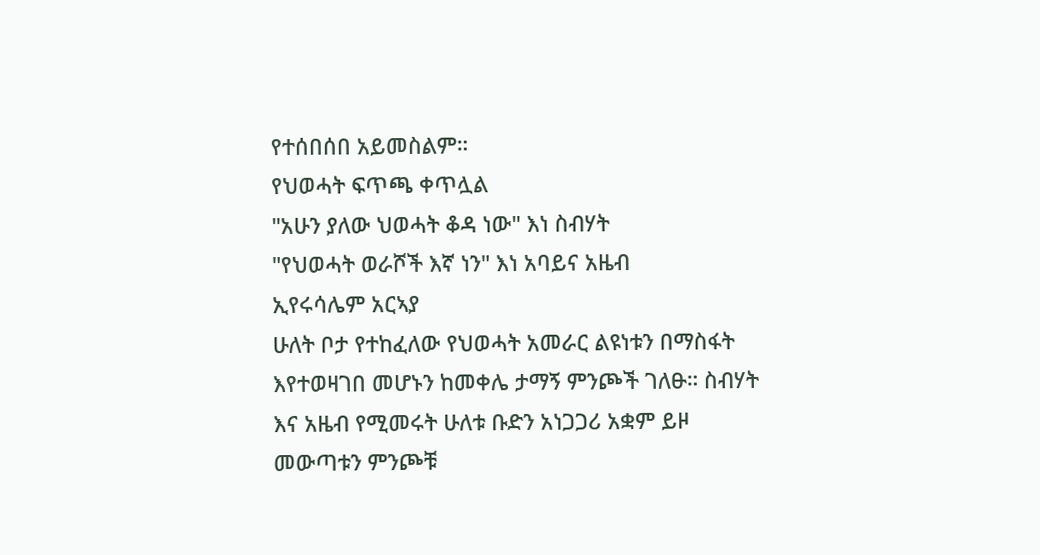የተሰበሰበ አይመስልም።
የህወሓት ፍጥጫ ቀጥሏል
"አሁን ያለው ህወሓት ቆዳ ነው" እነ ስብሃት
"የህወሓት ወራሾች እኛ ነን" እነ አባይና አዜብ
ኢየሩሳሌም አርኣያ
ሁለት ቦታ የተከፈለው የህወሓት አመራር ልዩነቱን በማስፋት እየተወዛገበ መሆኑን ከመቀሌ ታማኝ ምንጮች ገለፁ። ስብሃት እና አዜብ የሚመሩት ሁለቱ ቡድን አነጋጋሪ አቋም ይዞ መውጣቱን ምንጮቹ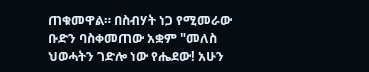ጠቁመዋል። በስብሃት ነጋ የሚመራው ቡድን ባስቀመጠው አቋም "መለስ ህወሓትን ገድሎ ነው የሔደው! አሁን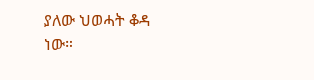ያለው ህወሓት ቆዳ ነው።